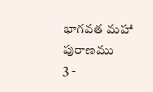భాగవత మహా పురాణము
3 -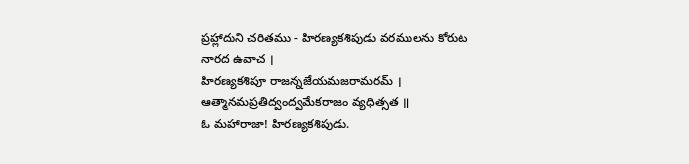ప్రహ్లాదుని చరితము - హిరణ్యకశిపుడు వరములను కోరుట
నారద ఉవాచ ।
హిరణ్యకశిపూ రాజన్నజేయమజరామరమ్ ।
ఆత్మానమప్రతిద్వంద్వమేకరాజం వ్యధిత్సత ॥
ఓ మహారాజా! హిరణ్యకశిపుడు.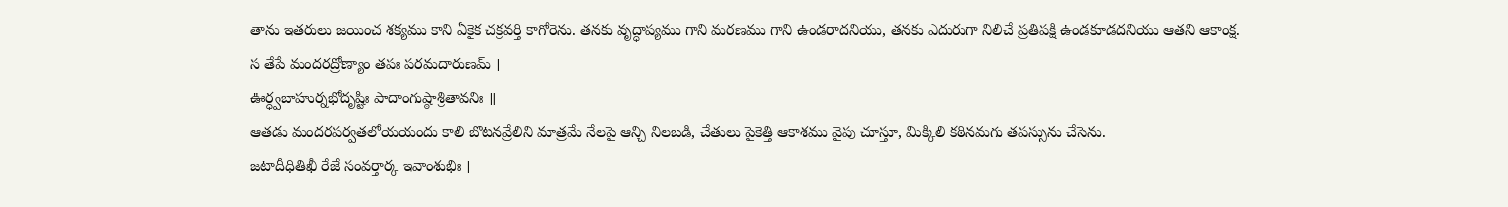తాను ఇతరులు జయించ శక్యము కాని ఏకైక చక్రవర్తి కాగోరెను. తనకు వృద్ధాప్యము గాని మరణము గాని ఉండరాదనియు, తనకు ఎదురుగా నిలిచే ప్రతిపక్షి ఉండకూడదనియు ఆతని ఆకాంక్ష.
స తేపే మందరద్రోణ్యాం తపః పరమదారుణమ్ ।
ఊర్ధ్వబాహుర్నభోదృష్టిః పాదాంగుష్ఠాశ్రితావనిః ॥
ఆతడు మందరపర్వతలోయయందు కాలి బొటనవ్రేలిని మాత్రమే నేలపై ఆన్చి నిలబడి, చేతులు పైకెత్తి ఆకాశము వైపు చూస్తూ, మిక్కిలి కఠినమగు తపస్సును చేసెను.
జటాదీధితిఖీ రేజే సంవర్తార్క ఇవాంశుభిః ।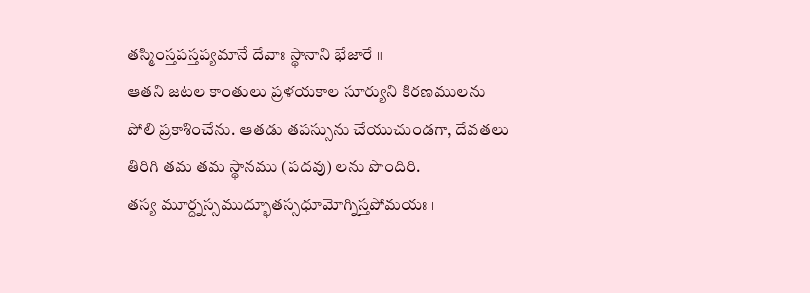తస్మింస్తపస్తప్యమానే దేవాః స్థానాని భేజారే ॥
ఆతని జటల కాంతులు ప్రళయకాల సూర్యుని కిరణములను పోలి ప్రకాశించేను. ఆతడు తపస్సును చేయుచుండగా, దేవతలు తిరిగి తమ తమ స్థానము (పదవు) లను పొందిరి.
తస్య మూర్ద్నస్సముద్భూతస్సధూమోగ్నిస్తపోమయః ।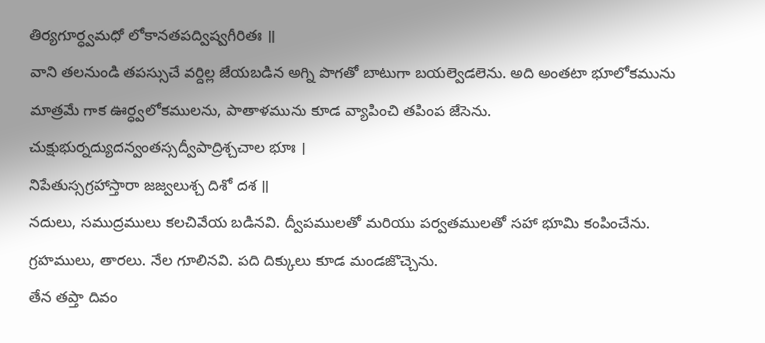తిర్యగూర్ధ్వమధో లోకానతపద్విష్వగీరితః ॥
వాని తలనుండి తపస్సుచే వర్దిల్ల జేయబడిన అగ్ని పొగతో బాటుగా బయల్వెడలెను. అది అంతటా భూలోకమును మాత్రమే గాక ఊర్ధ్వలోకములను, పాతాళమును కూడ వ్యాపించి తపింప జేసెను.
చుక్షుభుర్నద్యుదన్వంతస్సద్వీపాద్రిశ్చచాల భూః ।
నిపేతుస్సగ్రహాస్తారా జజ్వలుశ్చ దిశో దశ ॥
నదులు, సముద్రములు కలచివేయ బడినవి. ద్వీపములతో మరియు పర్వతములతో సహా భూమి కంపించేను. గ్రహములు, తారలు. నేల గూలినవి. పది దిక్కులు కూడ మండజొచ్చెను.
తేన తప్తా దివం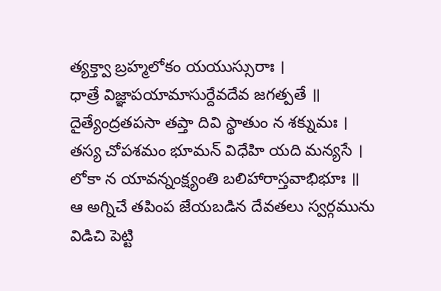త్యక్త్వా బ్రహ్మలోకం యయుస్సురాః ।
ధాత్రే విజ్ఞాపయామాసుర్దేవదేవ జగత్పతే ॥
దైత్యేంద్రతపసా తప్తా దివి స్థాతుం న శక్నుమః ।
తస్య చోపశమం భూమన్ విధేహి యది మన్యసే ।
లోకా న యావన్నంక్ష్యంతి బలిహారాస్తవాభిభూః ॥
ఆ అగ్నిచే తపింప జేయబడిన దేవతలు స్వర్గమును విడిచి పెట్టి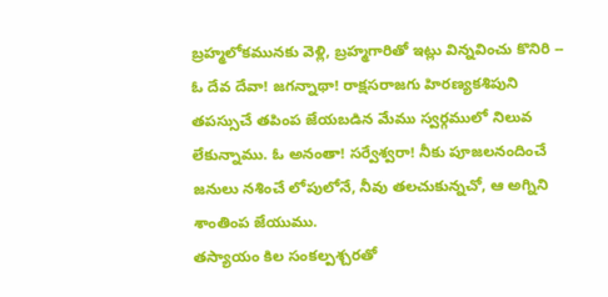బ్రహ్మలోకమునకు వెళ్లి, బ్రహ్మగారితో ఇట్లు విన్నవించు కొనిరి -- ఓ దేవ దేవా! జగన్నాథా! రాక్షసరాజగు హిరణ్యకశిపుని తపస్సుచే తపింప జేయబడిన మేము స్వర్గములో నిలువ లేకున్నాము. ఓ అనంతా! సర్వేశ్వరా! నీకు పూజలనందించే జనులు నశించే లోపులోనే, నీవు తలచుకున్నచో, ఆ అగ్నిని శాంతింప జేయుము.
తస్యాయం కిల సంకల్పశ్చరతో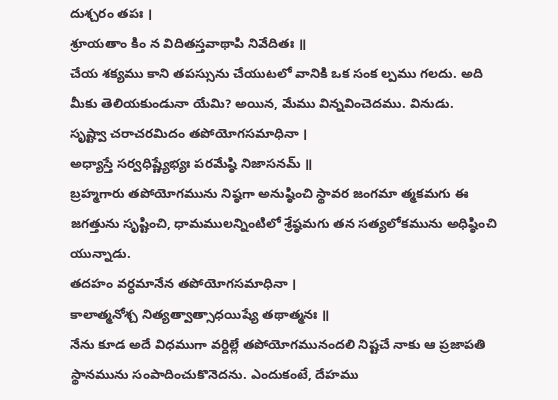దుశ్చరం తపః ।
శ్రూయతాం కిం న విదితస్తవాథాపి నివేదితః ॥
చేయ శక్యము కాని తపస్సును చేయుటలో వానికి ఒక సంక ల్పము గలదు. అది మీకు తెలియకుండునా యేమి? అయిన, మేము విన్నవించెదము. వినుడు.
సృష్ట్వా చరాచరమిదం తపోయోగసమాధినా ।
అధ్యాస్తే సర్వధిష్ణ్యేభ్యః పరమేష్ఠి నిజాసనమ్ ॥
బ్రహ్మగారు తపోయోగమును నిష్ఠగా అనుష్ఠించి స్థావర జంగమా త్మకమగు ఈ జగత్తును సృష్టించి, ధామములన్నింటిలో శ్రేష్ఠమగు తన సత్యలోకమును అధిష్ఠించి యున్నాడు.
తదహం వర్ధమానేన తపోయోగసమాధినా ।
కాలాత్మనోశ్చ నిత్యత్వాత్సాధయిష్యే తథాత్మనః ॥
నేను కూడ అదే విధముగా వర్దిల్లే తపోయోగమునందలి నిష్టచే నాకు ఆ ప్రజాపతి స్థానమును సంపాదించుకొనెదను. ఎందుకంటే, దేహము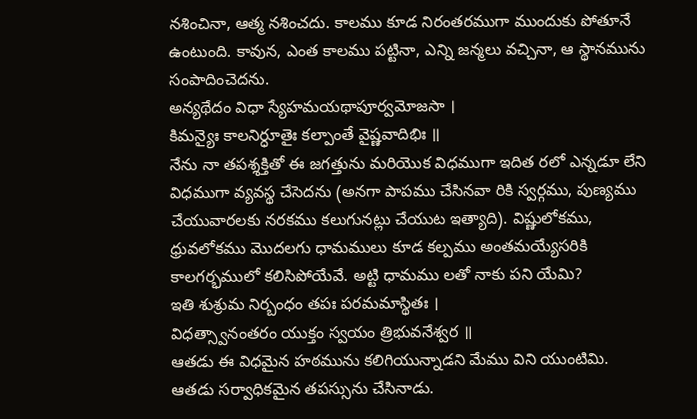నశించినా, ఆత్మ నశించదు. కాలము కూడ నిరంతరముగా ముందుకు పోతూనే ఉంటుంది. కావున, ఎంత కాలము పట్టినా, ఎన్ని జన్మలు వచ్చినా, ఆ స్థానమును సంపాదించెదను.
అన్యథేదం విధా స్యేహమయథాపూర్వమోజసా ।
కిమన్యైః కాలనిర్ధూతైః కల్పాంతే వైష్ణవాదిభిః ॥
నేను నా తపశ్శక్తితో ఈ జగత్తును మరియొక విధముగా ఇదిత రలో ఎన్నడూ లేని విధముగా వ్యవస్థ చేసెదను (అనగా పాపము చేసినవా రికి స్వర్గము, పుణ్యము చేయువారలకు నరకము కలుగునట్లు చేయుట ఇత్యాది). విష్ణులోకము, ధ్రువలోకము మొదలగు ధామములు కూడ కల్పము అంతమయ్యేసరికి కాలగర్భములో కలిసిపోయేవే. అట్టి ధామము లతో నాకు పని యేమి?
ఇతి శుశ్రుమ నిర్బంధం తపః పరమమాస్థితః ।
విధత్స్వానంతరం యుక్తం స్వయం త్రిభువనేశ్వర ॥
ఆతడు ఈ విధమైన హఠమును కలిగియున్నాడని మేము విని యుంటిమి. ఆతడు సర్వాధికమైన తపస్సును చేసినాడు.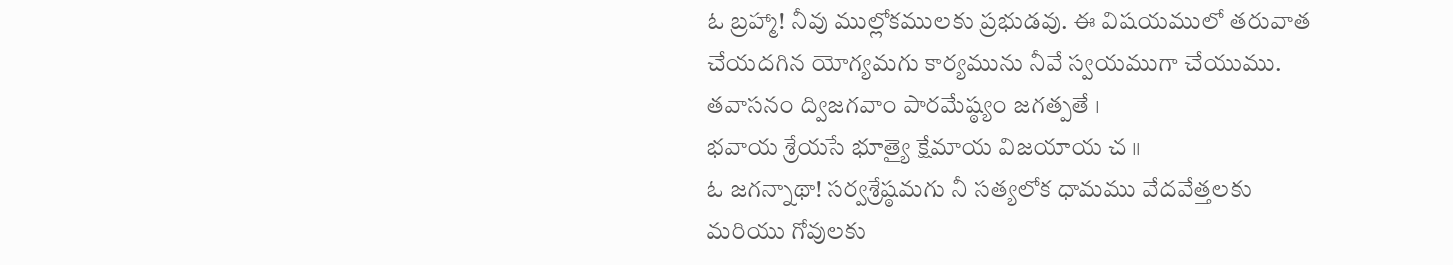ఓ బ్రహ్మా! నీవు ముల్లోకములకు ప్రభుడవు. ఈ విషయములో తరువాత చేయదగిన యోగ్యమగు కార్యమును నీవే స్వయముగా చేయుము.
తవాసనం ద్విజగవాం పారమేష్ఠ్యం జగత్పతే ।
భవాయ శ్రేయసే భూత్యై క్షేమాయ విజయాయ చ ॥
ఓ జగన్నాథా! సర్వశ్రేష్ఠమగు నీ సత్యలోక ధామము వేదవేత్తలకు మరియు గోవులకు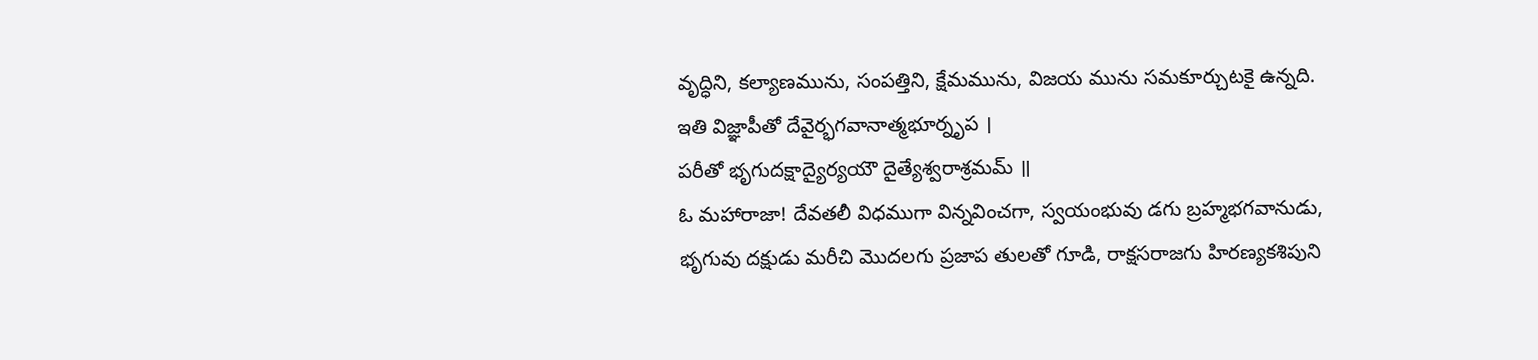వృద్ధిని, కల్యాణమును, సంపత్తిని, క్షేమమును, విజయ మును సమకూర్చుటకై ఉన్నది.
ఇతి విజ్ఞాపీతో దేవైర్భగవానాత్మభూర్నృప ।
పరీతో భృగుదక్షాద్యైర్యయౌ దైత్యేశ్వరాశ్రమమ్ ॥
ఓ మహారాజా! దేవతలీ విధముగా విన్నవించగా, స్వయంభువు డగు బ్రహ్మభగవానుడు, భృగువు దక్షుడు మరీచి మొదలగు ప్రజాప తులతో గూడి, రాక్షసరాజగు హిరణ్యకశిపుని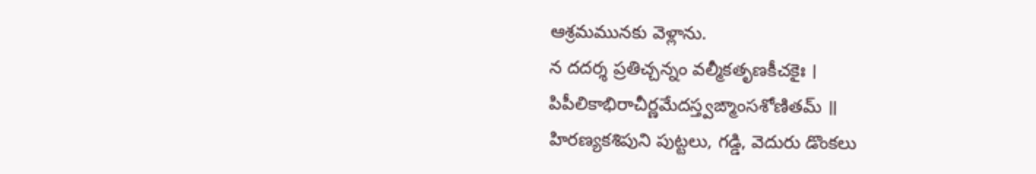ఆశ్రమమునకు వెళ్లాను.
న దదర్శ ప్రతిచ్చన్నం వల్మీకతృణకీచకైః ।
పిపీలికాభిరాచీర్ణమేదస్త్వఙ్మాంసశోణితమ్ ॥
హిరణ్యకశిపుని పుట్టలు, గడ్డి, వెదురు డొంకలు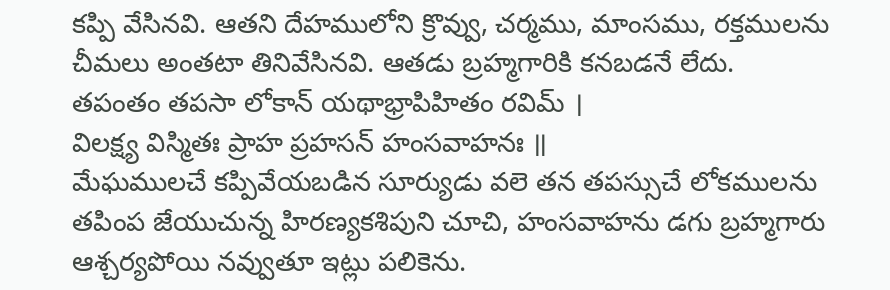కప్పి వేసినవి. ఆతని దేహములోని క్రొవ్వు, చర్మము, మాంసము, రక్తములను చీమలు అంతటా తినివేసినవి. ఆతడు బ్రహ్మగారికి కనబడనే లేదు.
తపంతం తపసా లోకాన్ యథాభ్రాపిహితం రవిమ్ ।
విలక్ష్య విస్మితః ప్రాహ ప్రహసన్ హంసవాహనః ॥
మేఘములచే కప్పివేయబడిన సూర్యుడు వలె తన తపస్సుచే లోకములను తపింప జేయుచున్న హిరణ్యకశిపుని చూచి, హంసవాహను డగు బ్రహ్మగారు ఆశ్చర్యపోయి నవ్వుతూ ఇట్లు పలికెను.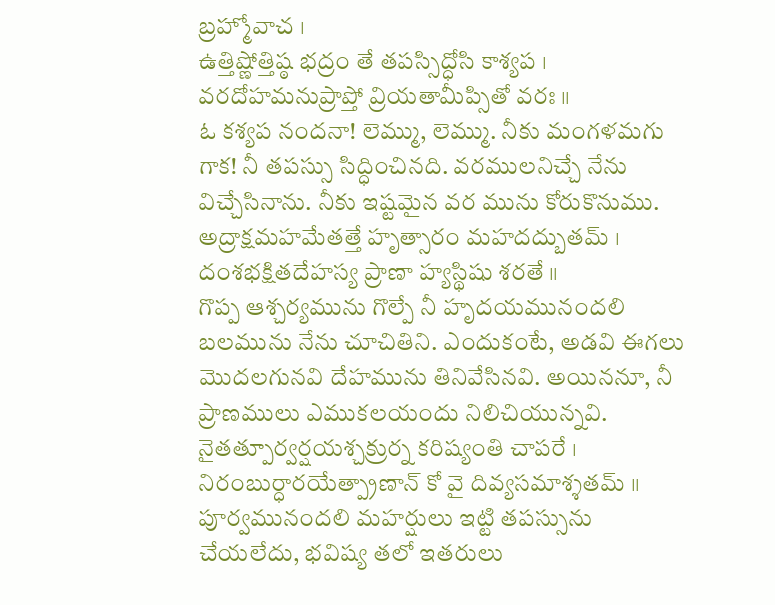బ్రహ్మోవాచ ।
ఉత్తిష్ణోత్తిష్ఠ భద్రం తే తపస్సిద్ధోసి కాశ్యప ।
వరదోహమనుప్రాప్తో వ్రియతామీప్సితో వరః ॥
ఓ కశ్యప నందనా! లెమ్ము, లెమ్ము. నీకు మంగళమగు గాక! నీ తపస్సు సిద్ధించినది. వరములనిచ్చే నేను విచ్చేసినాను. నీకు ఇష్టమైన వర మును కోరుకొనుము.
అద్రాక్షమహమేతత్తే హృత్సారం మహదద్బుతమ్ ।
దంశభక్షితదేహస్య ప్రాణా హ్యస్థిషు శరతే ॥
గొప్ప ఆశ్చర్యమును గొల్పే నీ హృదయమునందలి బలమును నేను చూచితిని. ఎందుకంటే, అడవి ఈగలు మొదలగునవి దేహమును తినివేసినవి. అయిననూ, నీ ప్రాణములు ఎముకలయందు నిలిచియున్నవి.
నైతత్పూర్వర్షయశ్చక్రుర్న కరిష్యంతి చాపరే ।
నిరంబుర్ధారయేత్ప్రాణాన్ కో వై దివ్యసమాశ్శతమ్ ॥
పూర్వమునందలి మహర్షులు ఇట్టి తపస్సును చేయలేదు, భవిష్య తలో ఇతరులు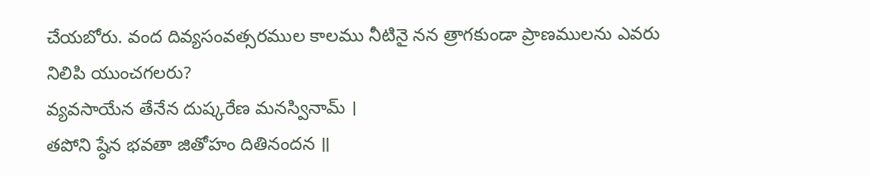చేయబోరు. వంద దివ్యసంవత్సరముల కాలము నీటినై నన త్రాగకుండా ప్రాణములను ఎవరు నిలిపి యుంచగలరు?
వ్యవసాయేన తేనేన దుష్కరేణ మనస్వినామ్ ।
తపోని ష్ఠేన భవతా జితోహం దితినందన ॥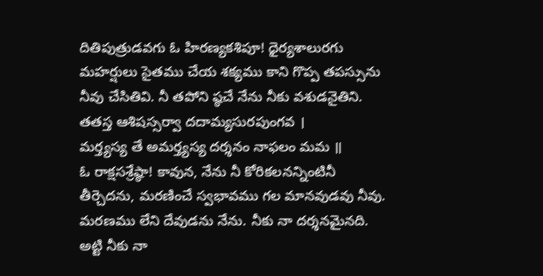దితిపుత్రుడవగు ఓ హిరణ్యకశిపూ! ధైర్యశాలురగు మహర్షులు సైతము చేయ శక్యము కాని గొప్ప తపస్సును నీవు చేసితివి. నీ తపోని ష్ఠచే నేను నీకు వశుడనైతిని.
తతస్త ఆశిషస్సర్వా దదామ్యసురపుంగవ ।
మర్త్యస్య తే అమర్త్యస్య దర్శనం నాఫలం మమ ॥
ఓ రాక్షసశ్రేష్ఠా! కావున, నేను నీ కోరికలనన్నింటినీ తీర్చెదను, మరణించే స్వభావము గల మానవుడవు నీవు. మరణము లేని దేవుడను నేను. నీకు నా దర్శనమైనది. అట్టి నీకు నా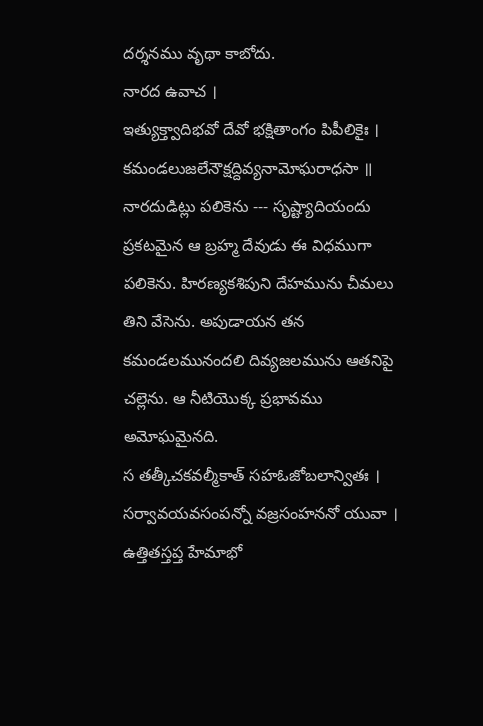దర్శనము వృథా కాబోదు.
నారద ఉవాచ ।
ఇత్యుక్త్వాదిభవో దేవో భక్షితాంగం పిపీలికైః ।
కమండలుజలేనౌక్షద్దివ్యనామోఘరాధసా ॥
నారదుడిట్లు పలికెను --- సృష్ట్యాదియందు ప్రకటమైన ఆ బ్రహ్మ దేవుడు ఈ విధముగా పలికెను. హిరణ్యకశిపుని దేహమును చీమలు తిని వేసెను. అపుడాయన తన కమండలమునందలి దివ్యజలమును ఆతనిపై చల్లెను. ఆ నీటియొక్క ప్రభావము అమోఘమైనది.
స తత్కీచకవల్మీకాత్ సహఓజోబలాన్వితః ।
సర్వావయవసంపన్నో వజ్రసంహననో యువా ।
ఉత్తితస్తప్త హేమాభో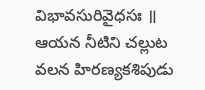విభావసురివైధసః ॥
ఆయన నీటిని చల్లుట వలన హిరణ్యకశిపుడు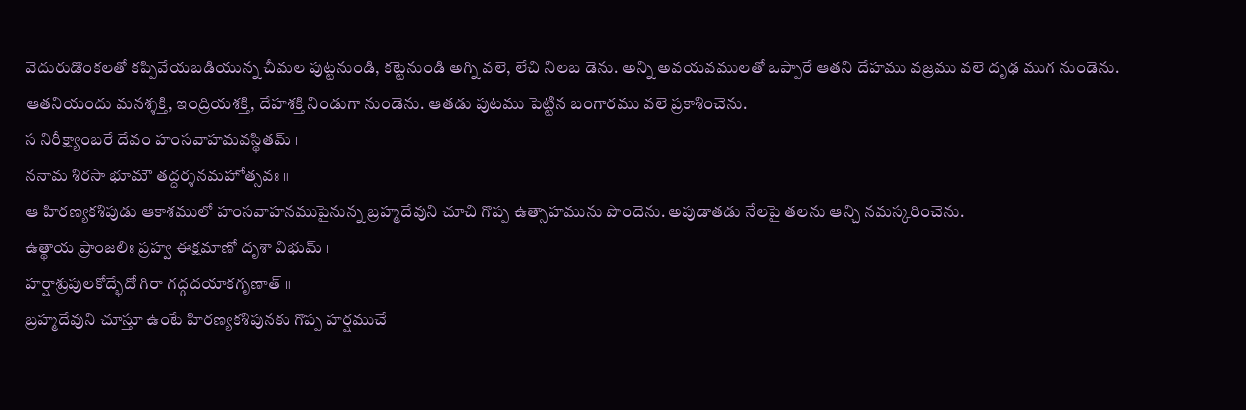వెదురుడొంకలతో కప్పివేయబడియున్న చీమల పుట్టనుండి, కట్టెనుండి అగ్ని వలె, లేచి నిలబ డెను. అన్ని అవయవములతో ఒప్పారే ఆతని దేహము వజ్రము వలె దృఢ ముగ నుండెను. ఆతనియందు మనశ్శక్తి, ఇంద్రియశక్తి, దేహశక్తి నిండుగా నుండెను. ఆతడు పుటము పెట్టిన బంగారము వలె ప్రకాశించెను.
స నిరీక్ష్యాంబరే దేవం హంసవాహమవస్థితమ్ ।
ననామ శిరసా భూమౌ తద్దర్శనమహోత్సవః ॥
ఆ హిరణ్యకశిపుడు ఆకాశములో హంసవాహనముపైనున్న బ్రహ్మదేవుని చూచి గొప్ప ఉత్సాహమును పొందెను. అపుడాతడు నేలపై తలను ఆన్చి నమస్కరించెను.
ఉత్థాయ ప్రాంజలిః ప్రహ్వ ఈక్షమాణో దృశా విభుమ్ ।
హర్షాశ్రుపులకోద్భేదో గిరా గద్గదయాకగృణాత్ ॥
బ్రహ్మదేవుని చూస్తూ ఉంటే హిరణ్యకశిపునకు గొప్ప హర్షముచే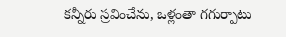కన్నీరు స్రవించేను, ఒళ్లంతా గగుర్పాటు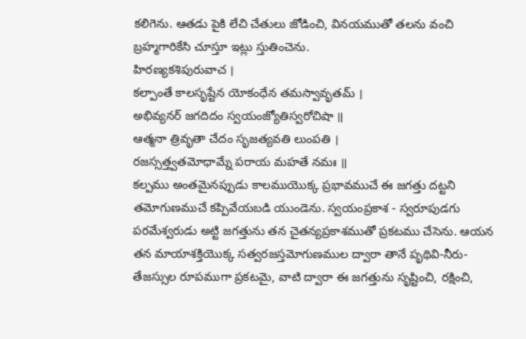కలిగెను. ఆతడు పైకి లేచి చేతులు జోడించి, వినయముతో తలను వంచి బ్రహ్మగారికేసి చూస్తూ ఇట్లు స్తుతించెను.
హిరణ్యకశిపురువాచ ।
కల్పాంతే కాలసృష్టేన యోకంధేన తమస్వావృతమ్ ।
అభివ్యనర్ జగదిదం స్వయంజ్యోతిస్వరోచిషా ॥
ఆత్మనా త్రివృతా చేదం సృజత్యవతి లుంపతి ।
రజస్సత్త్వతమోధామ్నే పరాయ మహతే నమః ॥
కల్పము అంతమైనప్పుడు కాలముయొక్క ప్రభావముచే ఈ జగత్తు దట్టని తమోగుణముచే కప్పివేయబడి యుండెను. స్వయంప్రకాశ - స్వరూపుడగు పరమేశ్వరుడు అట్టి జగత్తును తన చైతన్యప్రకాశముతో ప్రకటము చేసెను. ఆయన తన మాయాశక్తియొక్క సత్వరజస్తమోగుణముల ద్వారా తానే పృథివి-నీరు-తేజస్సుల రూపముగా ప్రకటమై, వాటి ద్వారా ఈ జగత్తును సృష్టించి, రక్షించి,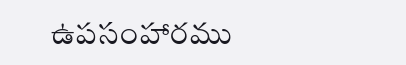ఉపసంహారము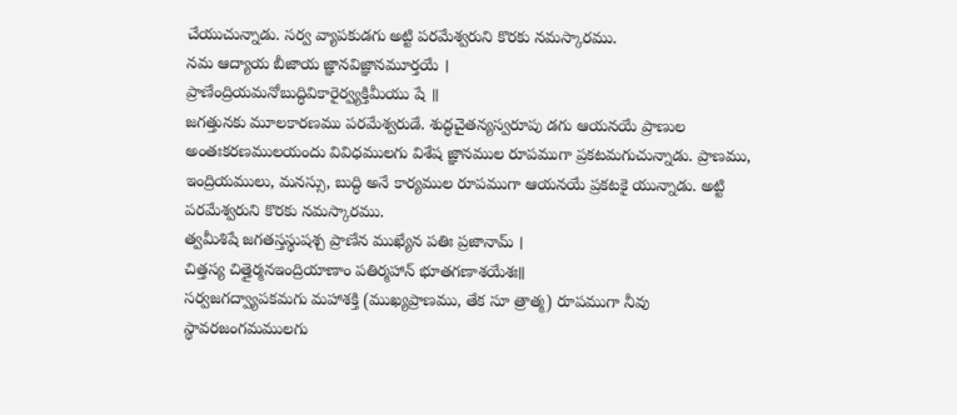చేయుచున్నాడు. సర్వ వ్యాపకుడగు అట్టి పరమేశ్వరుని కొరకు నమస్కారము.
నమ ఆద్యాయ బీజాయ జ్ఞానవిజ్ఞానమూర్తయే ।
ప్రాణేంద్రియమనోబుద్ధివికారైర్వ్యక్తిమీయు షే ॥
జగత్తునకు మూలకారణము పరమేశ్వరుడే. శుద్ధచైతన్యస్వరూపు డగు ఆయనయే ప్రాణుల అంతఃకరణములయందు వివిధములగు విశేష జ్ఞానముల రూపముగా ప్రకటమగుచున్నాడు. ప్రాణము, ఇంద్రియములు, మనస్సు, బుద్ధి అనే కార్యముల రూపముగా ఆయనయే ప్రకటకై యున్నాడు. అట్టి పరమేశ్వరుని కొరకు నమస్కారము.
త్వమీశిషే జగతస్తస్థుషశ్చ ప్రాణేన ముఖ్యేన పతిః ప్రజానామ్ ।
చిత్తస్య చిత్తైర్మనఇంద్రియాణాం పతిర్మహాన్ భూతగణాశయేశః॥
సర్వజగద్వ్యాపకమగు మహాశక్తి (ముఖ్యప్రాణము, తేక సూ త్రాత్మ) రూపముగా నీవు స్థావరజంగమములగు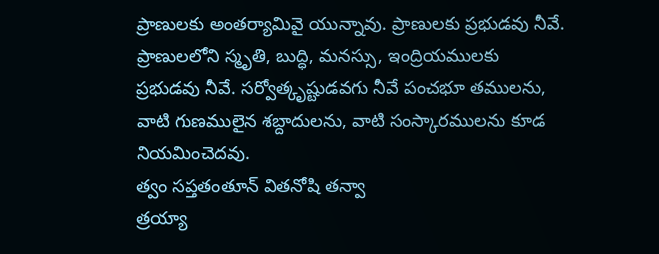ప్రాణులకు అంతర్యామివై యున్నావు. ప్రాణులకు ప్రభుడవు నీవే. ప్రాణులలోని స్మృతి, బుద్ధి, మనస్సు, ఇంద్రియములకు ప్రభుడవు నీవే. సర్వోత్కృష్టుడవగు నీవే పంచభూ తములను, వాటి గుణములైన శబ్దాదులను, వాటి సంస్కారములను కూడ నియమించెదవు.
త్వం సప్తతంతూన్ వితనోషి తన్వా
త్రయ్యా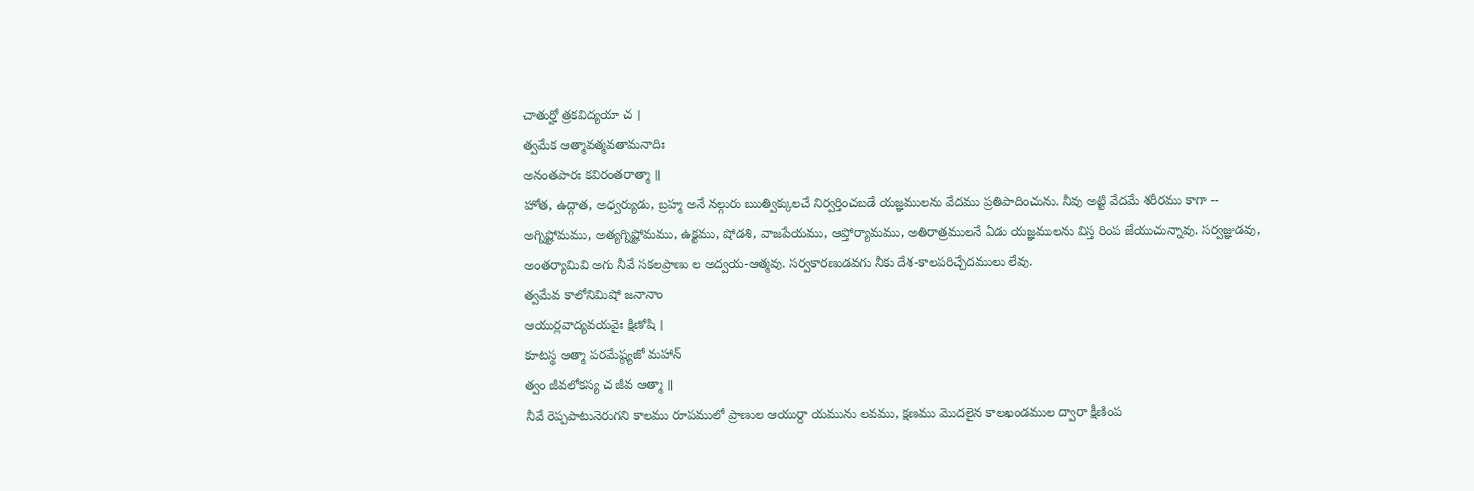చాతుర్హో త్రకవిద్యయా చ ।
త్వమేక ఆత్మావత్మవతామనాదిః
అనంతపారః కవిరంతరాత్మా ॥
హోత, ఉద్గాత, అధ్వర్యుడు, బ్రహ్మ అనే నల్గురు ఋత్విక్కులచే నిర్వర్తించబడే యజ్ఞములను వేదము ప్రతిపాదించును. నీవు అట్టి వేదమే శరీరము కాగా -- అగ్నిష్టోమము, అత్యగ్నిష్టోమము, ఉక్టము, షోడశి, వాజపేయము, ఆప్తోర్యామము, అతిరాత్రములనే ఏడు యజ్ఞములను విస్త రింప జేయుచున్నావు. సర్వజ్ఞుడవు, అంతర్యామివి అగు నీవే సకలప్రాణు ల అద్వయ-ఆత్మవు. సర్వకారణుడవగు నీకు దేశ-కాలపరిచ్చేదములు లేవు.
త్వమేవ కాలోనిమిషో జనానాం
ఆయుర్లవాద్యవయవైః క్షిణోషి ।
కూటస్థ ఆత్మా పరమేష్ఠ్యజో మహాన్
త్వం జీవలోకస్య చ జీవ ఆత్మా ॥
నీవే రెప్పపాటునెరుగని కాలము రూపములో ప్రాణుల ఆయుర్దా యమును లవము, క్షణము మొదలైన కాలఖండముల ద్వారా క్షీణింప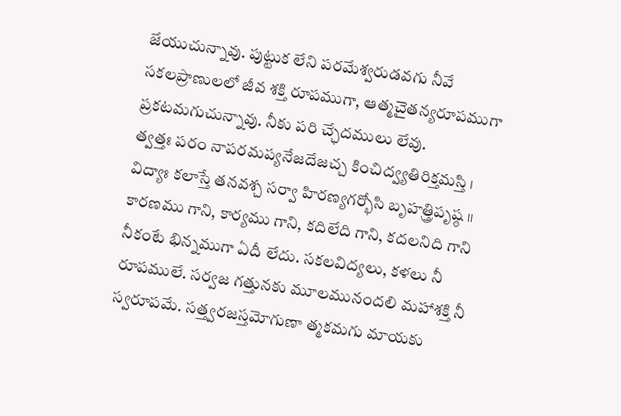జేయుచున్నావు. పుట్టుక లేని పరమేశ్వరుడవగు నీవే సకలప్రాణులలో జీవ శక్తి రూపముగా, ఆత్మచైతన్యరూపముగా ప్రకటమగుచున్నావు. నీకు పరి చ్ఛేదములు లేవు.
త్వత్తః పరం నాపరమప్యనేజదేజచ్చ కించిద్వ్యతిరిక్తమస్తి ।
విద్యాః కలాస్తే తనవశ్చ సర్వా హిరణ్యగర్భోసి బృహత్త్రిపృష్ఠ ॥
కారణము గాని, కార్యము గాని, కదిలేది గాని, కదలనిది గాని నీకంటే భిన్నముగా ఏదీ లేదు. సకలవిద్యలు, కళలు నీ రూపములే. సర్వజ గత్తునకు మూలమునందలి మహాశక్తి నీ స్వరూపమే. సత్త్వరజస్తమోగుణా త్మకమగు మాయకు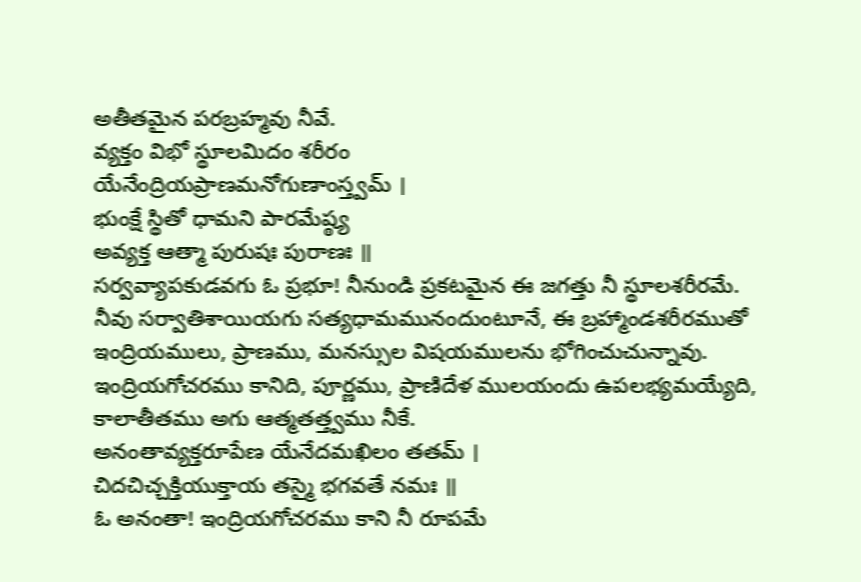అతీతమైన పరబ్రహ్మవు నీవే.
వ్యక్తం విభో స్థూలమిదం శరీరం
యేనేంద్రియప్రాణమనోగుణాంస్త్వమ్ ।
భుంక్షే స్థితో ధామని పారమేష్ఠ్య
అవ్యక్త ఆత్మా పురుషః పురాణః ॥
సర్వవ్యాపకుడవగు ఓ ప్రభూ! నీనుండి ప్రకటమైన ఈ జగత్తు నీ స్థూలశరీరమే. నీవు సర్వాతిశాయియగు సత్యధామమునందుంటూనే, ఈ బ్రహ్మాండశరీరముతో ఇంద్రియములు, ప్రాణము, మనస్సుల విషయములను భోగించుచున్నావు. ఇంద్రియగోచరము కానిది, పూర్ణము, ప్రాణిదేళ ములయందు ఉపలభ్యమయ్యేది, కాలాతీతము అగు ఆత్మతత్త్వము నీకే.
అనంతావ్యక్తరూపేణ యేనేదమఖిలం తతమ్ ।
చిదచిచ్చక్తియుక్తాయ తస్మై భగవతే నమః ॥
ఓ అనంతా! ఇంద్రియగోచరము కాని నీ రూపమే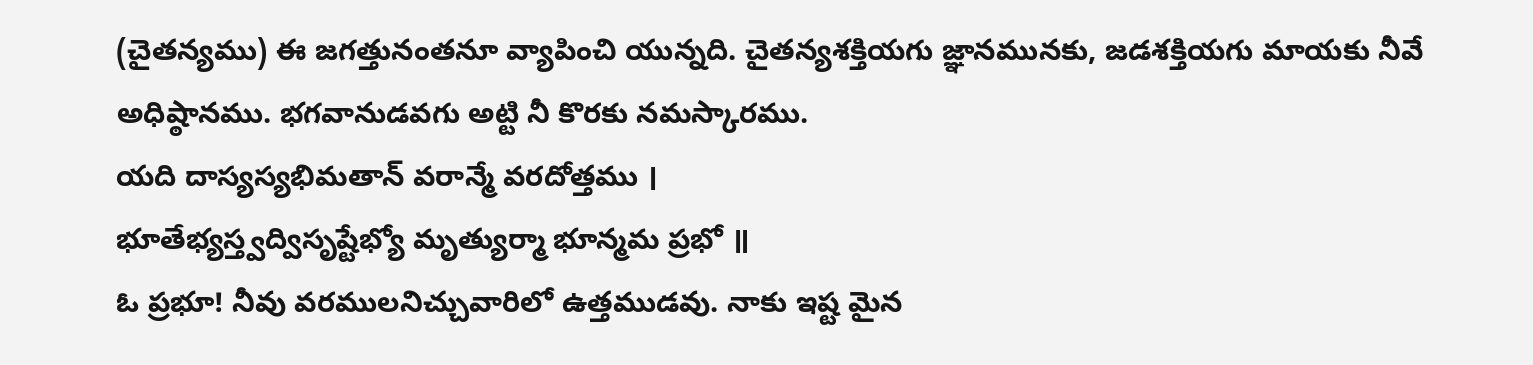(చైతన్యము) ఈ జగత్తునంతనూ వ్యాపించి యున్నది. చైతన్యశక్తియగు జ్ఞానమునకు, జడశక్తియగు మాయకు నీవే అధిష్ఠానము. భగవానుడవగు అట్టి నీ కొరకు నమస్కారము.
యది దాస్యస్యభిమతాన్ వరాన్మే వరదోత్తము ।
భూతేభ్యస్త్వద్విసృష్టేభ్యో మృత్యుర్మా భూన్మమ ప్రభో ॥
ఓ ప్రభూ! నీవు వరములనిచ్చువారిలో ఉత్తముడవు. నాకు ఇష్ట మైన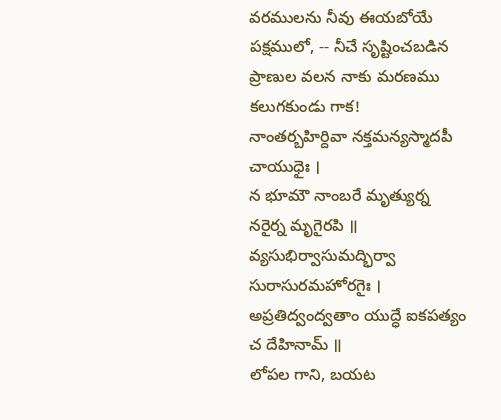వరములను నీవు ఈయబోయే పక్షములో, -- నీచే సృష్టించబడిన ప్రాణుల వలన నాకు మరణము కలుగకుండు గాక!
నాంతర్బహిర్దివా నక్తమన్యస్మాదపీ చాయుధైః ।
న భూమౌ నాంబరే మృత్యుర్న నరైర్న మృగైరపి ॥
వ్యసుభిర్వాసుమద్భిర్వా సురాసురమహోరగైః ।
అప్రతిద్వంద్వతాం యుద్ధే ఐకపత్యం చ దేహినామ్ ॥
లోపల గాని, బయట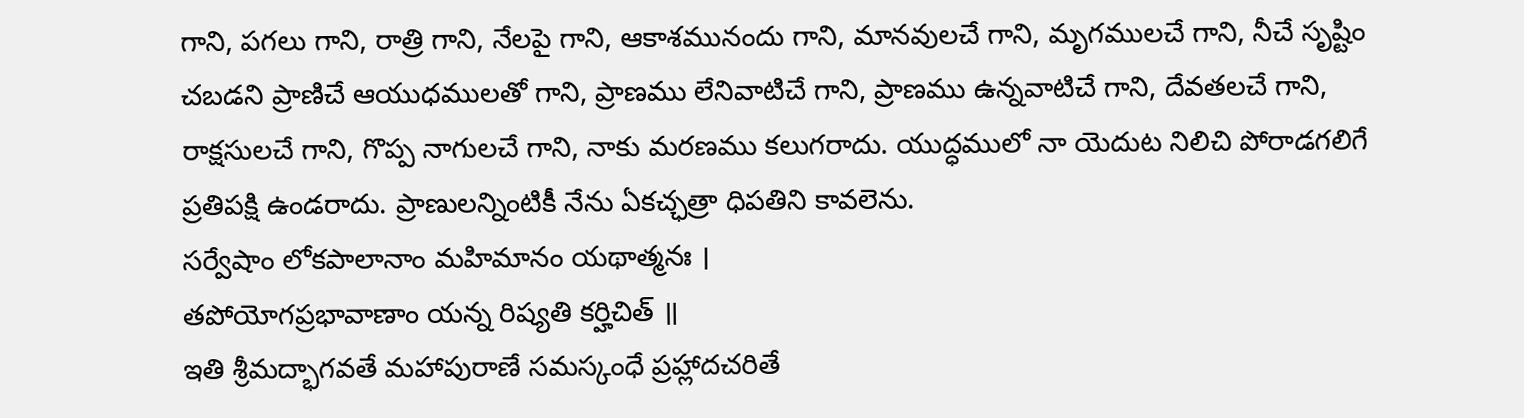గాని, పగలు గాని, రాత్రి గాని, నేలపై గాని, ఆకాశమునందు గాని, మానవులచే గాని, మృగములచే గాని, నీచే సృష్టిం చబడని ప్రాణిచే ఆయుధములతో గాని, ప్రాణము లేనివాటిచే గాని, ప్రాణము ఉన్నవాటిచే గాని, దేవతలచే గాని, రాక్షసులచే గాని, గొప్ప నాగులచే గాని, నాకు మరణము కలుగరాదు. యుద్ధములో నా యెదుట నిలిచి పోరాడగలిగే ప్రతిపక్షి ఉండరాదు. ప్రాణులన్నింటికీ నేను ఏకచ్ఛత్రా ధిపతిని కావలెను.
సర్వేషాం లోకపాలానాం మహిమానం యథాత్మనః ।
తపోయోగప్రభావాణాం యన్న రిష్యతి కర్హిచిత్ ॥
ఇతి శ్రీమద్భాగవతే మహాపురాణే సమస్కంధే ప్రహ్లాదచరితే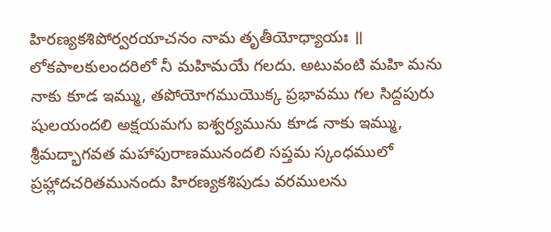హిరణ్యకశిపోర్వరయాచనం నామ తృతీయోధ్యాయః ॥
లోకపాలకులందరిలో నీ మహిమయే గలదు. అటువంటి మహి మను నాకు కూడ ఇమ్ము, తపోయోగముయొక్క ప్రభావము గల సిద్దపురు షులయందలి అక్షయమగు ఐశ్వర్యమును కూడ నాకు ఇమ్ము,
శ్రీమద్భాగవత మహాపురాణమునందలి సప్తమ స్కంధములో ప్రహ్లాదచరితమునందు హిరణ్యకశిపుడు వరములను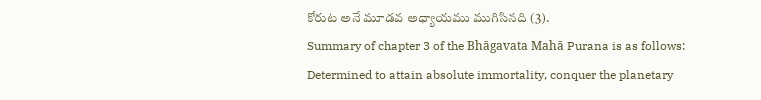కోరుట అనే మూడవ అధ్యాయము ముగిసినది (3).
Summary of chapter 3 of the Bhāgavata Mahā Purana is as follows:
Determined to attain absolute immortality, conquer the planetary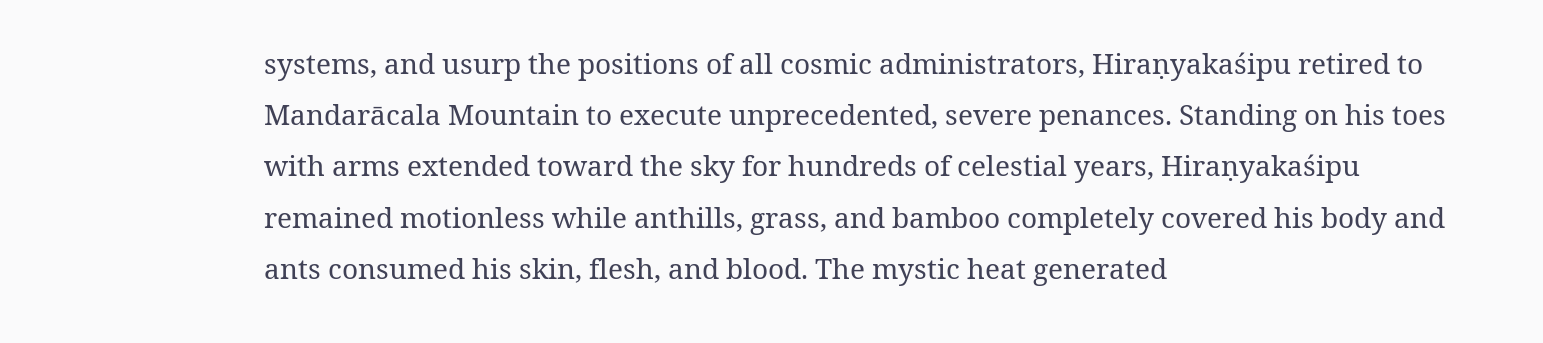systems, and usurp the positions of all cosmic administrators, Hiraṇyakaśipu retired to Mandarācala Mountain to execute unprecedented, severe penances. Standing on his toes with arms extended toward the sky for hundreds of celestial years, Hiraṇyakaśipu remained motionless while anthills, grass, and bamboo completely covered his body and ants consumed his skin, flesh, and blood. The mystic heat generated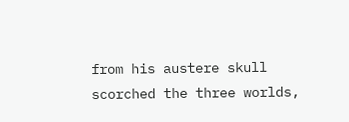from his austere skull scorched the three worlds,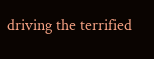driving the terrified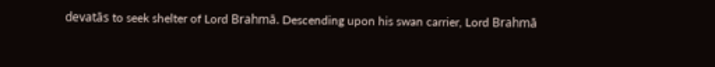devatās to seek shelter of Lord Brahmā. Descending upon his swan carrier, Lord Brahmā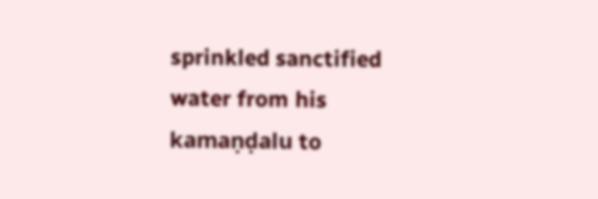sprinkled sanctified water from his kamaṇḍalu to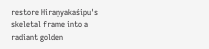restore Hiraṇyakaśipu's skeletal frame into a radiant golden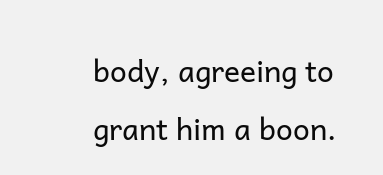body, agreeing to grant him a boon.